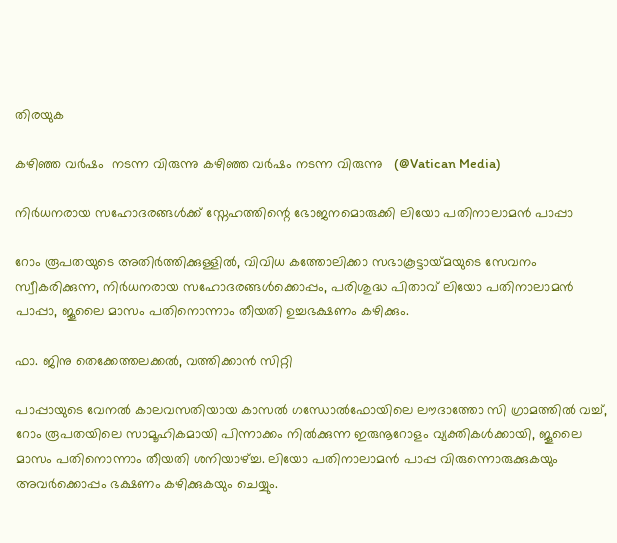തിരയുക

കഴിഞ്ഞ വർഷം  നടന്ന വിരുന്നു കഴിഞ്ഞ വർഷം നടന്ന വിരുന്നു   (@Vatican Media)

നിർധനരായ സഹോദരങ്ങൾക്ക് സ്നേഹത്തിന്റെ ഭോജനമൊരുക്കി ലിയോ പതിനാലാമൻ പാപ്പാ

റോം രൂപതയുടെ അതിർത്തിക്കുള്ളിൽ, വിവിധ കത്തോലിക്കാ സഭാകൂട്ടായ്‍മയുടെ സേവനം സ്വീകരിക്കുന്ന, നിർധനരായ സഹോദരങ്ങൾക്കൊപ്പം, പരിശുദ്ധ പിതാവ് ലിയോ പതിനാലാമൻ പാപ്പാ, ജൂലൈ മാസം പതിനൊന്നാം തീയതി ഉച്ചഭക്ഷണം കഴിക്കും.

ഫാ. ജിനു തെക്കേത്തലക്കൽ, വത്തിക്കാൻ സിറ്റി

പാപ്പായുടെ വേനൽ കാലവസതിയായ കാസൽ ഗന്ധോൽഫോയിലെ ലൗദാത്തോ സി ഗ്രാമത്തിൽ വച്ച്,  റോം രൂപതയിലെ സാമൂഹികമായി പിന്നാക്കം നിൽക്കുന്ന ഇരുനൂറോളം വ്യക്തികൾക്കായി, ജൂലൈ മാസം പതിനൊന്നാം തീയതി ശനിയാഴ്ച്ച. ലിയോ പതിനാലാമൻ പാപ്പ വിരുന്നൊരുക്കുകയും അവർക്കൊപ്പം ഭക്ഷണം കഴിക്കുകയും ചെയ്യും.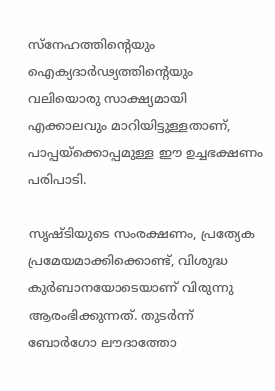സ്നേഹത്തിന്റെയും ഐക്യദാർഢ്യത്തിന്റെയും വലിയൊരു സാക്ഷ്യമായി എക്കാലവും മാറിയിട്ടുള്ളതാണ്, പാപ്പയ്‌ക്കൊപ്പമുള്ള ഈ ഉച്ചഭക്ഷണം പരിപാടി.

സൃഷ്ടിയുടെ സംരക്ഷണം, പ്രത്യേക പ്രമേയമാക്കിക്കൊണ്ട്, വിശുദ്ധ കുർബാനയോടെയാണ് വിരുന്നു ആരംഭിക്കുന്നത്. തുടർന്ന് ബോർഗോ ലൗദാത്തോ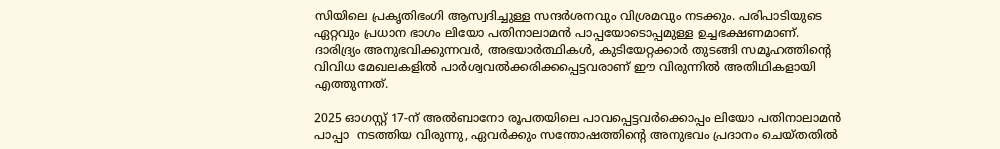സിയിലെ പ്രകൃതിഭംഗി ആസ്വദിച്ചുള്ള സന്ദർശനവും വിശ്രമവും നടക്കും. പരിപാടിയുടെ ഏറ്റവും പ്രധാന ഭാഗം ലിയോ പതിനാലാമൻ പാപ്പയോടൊപ്പമുള്ള ഉച്ചഭക്ഷണമാണ്.  ദാരിദ്ര്യം അനുഭവിക്കുന്നവർ, അഭയാർത്ഥികൾ, കുടിയേറ്റക്കാർ തുടങ്ങി സമൂഹത്തിന്റെ വിവിധ മേഖലകളിൽ പാർശ്വവൽക്കരിക്കപ്പെട്ടവരാണ് ഈ വിരുന്നിൽ അതിഥികളായി എത്തുന്നത്.

2025 ഓഗസ്റ്റ് 17-ന് അൽബാനോ രൂപതയിലെ പാവപ്പെട്ടവർക്കൊപ്പം ലിയോ പതിനാലാമൻ പാപ്പാ  നടത്തിയ വിരുന്നു, ഏവർക്കും സന്തോഷത്തിന്റെ അനുഭവം പ്രദാനം ചെയ്തതിൽ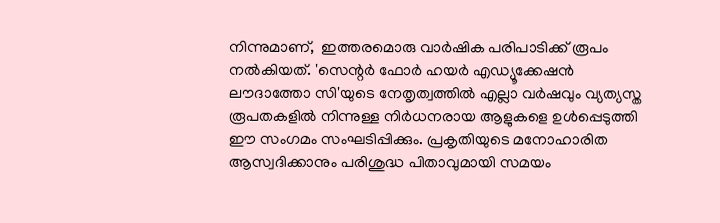നിന്നുമാണ്,  ഇത്തരമൊരു വാർഷിക പരിപാടിക്ക് രൂപം നൽകിയത്. 'സെന്റർ ഫോർ ഹയർ എഡ്യൂക്കേഷൻ ലൗദാത്തോ സി'യുടെ നേതൃത്വത്തിൽ എല്ലാ വർഷവും വ്യത്യസ്ത രൂപതകളിൽ നിന്നുള്ള നിർധനരായ ആളുകളെ ഉൾപ്പെടുത്തി ഈ സംഗമം സംഘടിപ്പിക്കും. പ്രകൃതിയുടെ മനോഹാരിത ആസ്വദിക്കാനും പരിശുദ്ധ പിതാവുമായി സമയം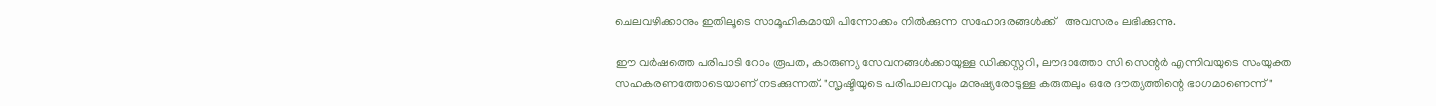ചെലവഴിക്കാനും ഇതിലൂടെ സാമൂഹികമായി പിന്നോക്കം നിൽക്കുന്ന സഹോദരങ്ങൾക്ക്   അവസരം ലഭിക്കുന്നു.

ഈ വർഷത്തെ പരിപാടി റോം രൂപത, കാരുണ്യ സേവനങ്ങൾക്കായുള്ള ഡിക്കസ്റ്ററി, ലൗദാത്തോ സി സെന്റർ എന്നിവയുടെ സംയുക്ത സഹകരണത്തോടെയാണ് നടക്കുന്നത്. "സൃഷ്ടിയുടെ പരിപാലനവും മനുഷ്യരോടുള്ള കരുതലും ഒരേ ദൗത്യത്തിന്റെ ഭാഗമാണെന്ന്"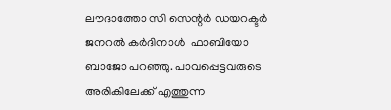ലൗദാത്തോ സി സെന്റർ ഡയറക്ടർ ജനറൽ കർദിനാൾ  ഫാബിയോ ബാജോ പറഞ്ഞു. പാവപ്പെട്ടവരുടെ അരികിലേക്ക് എത്തുന്ന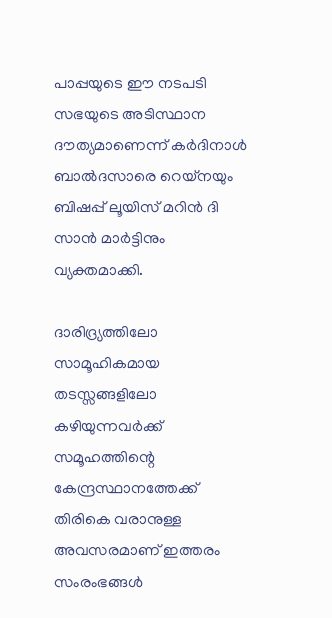പാപ്പയുടെ ഈ നടപടി സഭയുടെ അടിസ്ഥാന ദൗത്യമാണെന്ന് കർദിനാൾ ബാൽദസാരെ റെയ്‌നയും ബിഷപ്പ് ലൂയിസ് മറിൻ ദി സാൻ മാർട്ടിനും വ്യക്തമാക്കി.

ദാരിദ്ര്യത്തിലോ സാമൂഹികമായ തടസ്സങ്ങളിലോ കഴിയുന്നവർക്ക് സമൂഹത്തിന്റെ കേന്ദ്രസ്ഥാനത്തേക്ക് തിരികെ വരാനുള്ള അവസരമാണ് ഇത്തരം സംരംഭങ്ങൾ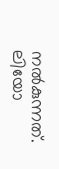നൽകുന്നത്. ലിയോ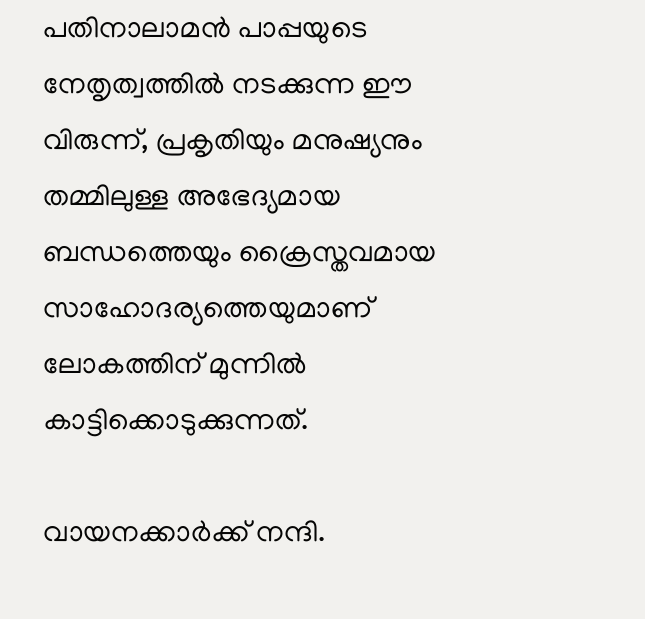പതിനാലാമൻ പാപ്പയുടെ നേതൃത്വത്തിൽ നടക്കുന്ന ഈ വിരുന്ന്, പ്രകൃതിയും മനുഷ്യനും തമ്മിലുള്ള അഭേദ്യമായ ബന്ധത്തെയും ക്രൈസ്തവമായ സാഹോദര്യത്തെയുമാണ് ലോകത്തിന് മുന്നിൽ കാട്ടിക്കൊടുക്കുന്നത്.

വായനക്കാർക്ക് നന്ദി.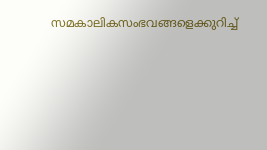സമകാലികസംഭവങ്ങളെക്കുറിച്ച്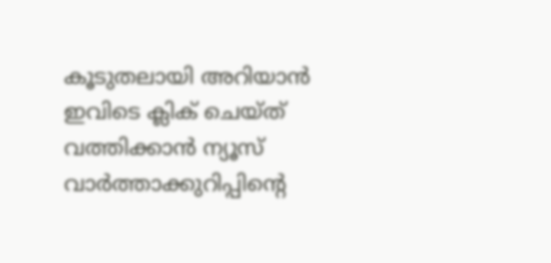കൂടുതലായി അറിയാൻ ഇവിടെ ക്ലിക് ചെയ്‌ത്‌ വത്തിക്കാൻ ന്യൂസ് വാർത്താക്കുറിപ്പിന്റെ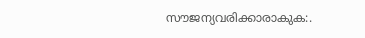സൗജന്യവരിക്കാരാകുക:.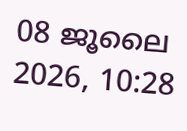08 ജൂലൈ 2026, 10:28